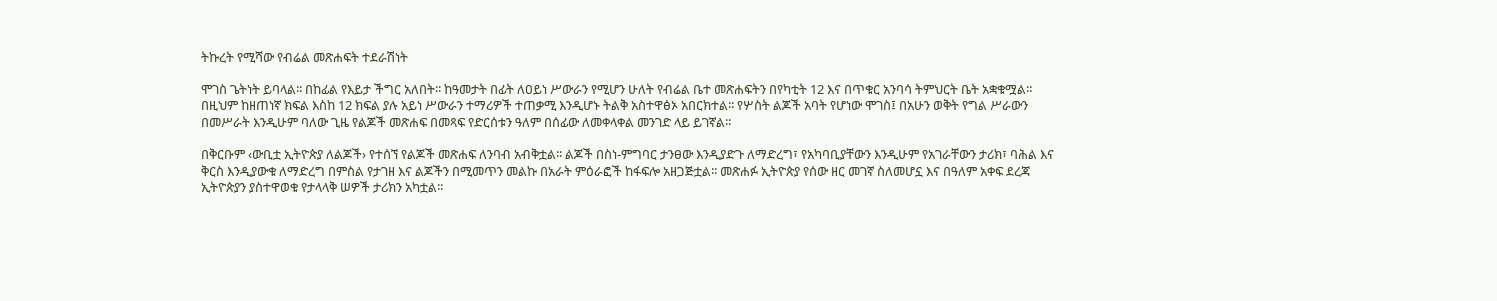ትኩረት የሚሻው የብሬል መጽሐፍት ተደራሽነት

ሞገስ ጌትነት ይባላል፡፡ በከፊል የእይታ ችግር አለበት፡፡ ከዓመታት በፊት ለዐይነ ሥውራን የሚሆን ሁለት የብሬል ቤተ መጽሐፍትን በየካቲት 12 እና በጥቁር አንባሳ ትምህርት ቤት አቋቁሟል። በዚህም ከዘጠነኛ ክፍል እስከ 12 ክፍል ያሉ አይነ ሥውራን ተማሪዎች ተጠቃሚ እንዲሆኑ ትልቅ አስተዋፅኦ አበርክተል፡፡ የሦስት ልጆች አባት የሆነው ሞገስ፤ በአሁን ወቅት የግል ሥራውን በመሥራት እንዲሁም ባለው ጊዜ የልጆች መጽሐፍ በመጻፍ የድርሰቱን ዓለም በሰፊው ለመቀላቀል መንገድ ላይ ይገኛል፡፡

በቅርቡም ‹ውቢቷ ኢትዮጵያ ለልጆች› የተሰኘ የልጆች መጽሐፍ ለንባብ አብቅቷል፡፡ ልጆች በስነ-ምግባር ታንፀው እንዲያድጉ ለማድረግ፣ የአካባቢያቸውን እንዲሁም የአገራቸውን ታሪክ፣ ባሕል እና ቅርስ እንዲያውቁ ለማድረግ በምስል የታገዘ እና ልጆችን በሚመጥን መልኩ በአራት ምዕራፎች ከፋፍሎ አዘጋጅቷል፡፡ መጽሐፉ ኢትዮጵያ የሰው ዘር መገኛ ስለመሆኗ እና በዓለም አቀፍ ደረጃ ኢትዮጵያን ያስተዋወቁ የታላላቅ ሠዎች ታሪክን አካቷል፡፡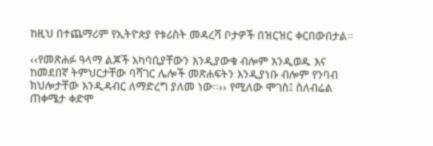ከዚህ በተጨማሪም የኢትዮጵያ የቱሪስት መዳረሻ ቦታዎች በዝርዝር ቀርበውበታል።

‹‹የመጽሐፉ ዓላማ ልጆች አካባቢያቸውን እንዲያውቁ ብሎም እንዲወዱ እና ከመደበኛ ትምህርታቸው ባሻገር ሌሎች መጽሐፍትን እንዲያነቡ ብሎም የንባብ ክህሎታቸው እንዲዳብር ለማድረግ ያለመ ነው፡፡›› የሚለው ሞገስ፤ ስለብሬል ጠቀሜታ ቀድሞ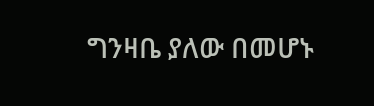ግንዛቤ ያለው በመሆኑ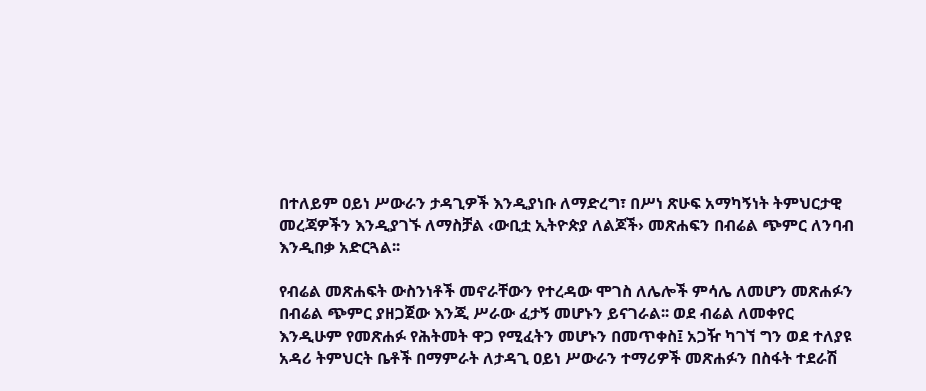በተለይም ዐይነ ሥውራን ታዳጊዎች እንዲያነቡ ለማድረግ፣ በሥነ ጽሁፍ አማካኝነት ትምህርታዊ መረጃዎችን እንዲያገኙ ለማስቻል ‹ውቢቷ ኢትዮጵያ ለልጆች› መጽሐፍን በብሬል ጭምር ለንባብ እንዲበቃ አድርጓል፡፡

የብሬል መጽሐፍት ውስንነቶች መኖራቸውን የተረዳው ሞገስ ለሌሎች ምሳሌ ለመሆን መጽሐፉን በብሬል ጭምር ያዘጋጀው እንጂ ሥራው ፈታኝ መሆኑን ይናገራል፡፡ ወደ ብሬል ለመቀየር እንዲሁም የመጽሐፉ የሕትመት ዋጋ የሚፈትን መሆኑን በመጥቀስ፤ አጋዥ ካገኘ ግን ወደ ተለያዩ አዳሪ ትምህርት ቤቶች በማምራት ለታዳጊ ዐይነ ሥውራን ተማሪዎች መጽሐፉን በስፋት ተደራሽ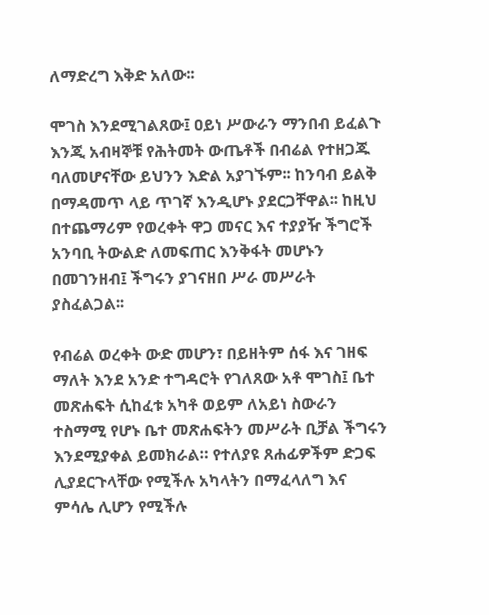ለማድረግ እቅድ አለው፡፡

ሞገስ እንደሚገልጸው፤ ዐይነ ሥውራን ማንበብ ይፈልጉ እንጂ አብዛኞቹ የሕትመት ውጤቶች በብሬል የተዘጋጁ ባለመሆናቸው ይህንን እድል አያገኙም፡፡ ከንባብ ይልቅ በማዳመጥ ላይ ጥገኛ እንዲሆኑ ያደርጋቸዋል፡፡ ከዚህ በተጨማሪም የወረቀት ዋጋ መናር እና ተያያዥ ችግሮች አንባቢ ትውልድ ለመፍጠር እንቅፋት መሆኑን በመገንዘብ፤ ችግሩን ያገናዘበ ሥራ መሥራት ያስፈልጋል፡፡

የብሬል ወረቀት ውድ መሆን፣ በይዘትም ሰፋ እና ገዘፍ ማለት እንደ አንድ ተግዳሮት የገለጸው አቶ ሞገስ፤ ቤተ መጽሐፍት ሲከፈቱ አካቶ ወይም ለአይነ ስውራን ተስማሚ የሆኑ ቤተ መጽሐፍትን መሥራት ቢቻል ችግሩን እንደሚያቀል ይመክራል። የተለያዩ ጸሐፊዎችም ድጋፍ ሊያደርጉላቸው የሚችሉ አካላትን በማፈላለግ እና ምሳሌ ሊሆን የሚችሉ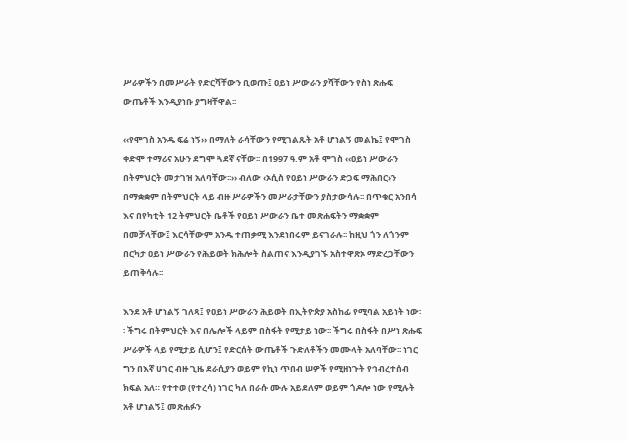ሥራዎችን በመሥራት የድርሻቸውን ቢወጡ፤ ዐይነ ሥውራን ያሻቸውን የስነ ጽሑፍ ውጤቶች እንዲያነቡ ያግዛቸዋል፡፡

‹‹የሞገስ አንዱ ፍሬ ነኝ›› በማለት ራሳቸውን የሚገልጹት አቶ ሆነልኝ መልኬ፤ የሞገስ ቀድሞ ተማሪና አሁን ደግሞ ጓደኛ ናቸው፡፡ በ1997 ዓ.ም አቶ ሞገስ ‹‹ዐይነ ሥውራን በትምህርት መታገዝ አለባቸው፡፡›› ብለው ‹ኦሲስ የዐይነ ሥውራን ድጋፍ ማሕበር›ን በማቋቋም በትምህርት ላይ ብዙ ሥራዎችን መሥራታቸውን ያስታውሳሉ፡፡ በጥቁር አንበሳ እና በየካቲት 12 ትምህርት ቤቶች የዐይነ ሥውራን ቤተ መጽሐፍትን ማቋቋም በመቻላቸው፤ እርሳቸውም አንዱ ተጠቃሚ እንደነበሩም ይናገራሉ፡፡ ከዚህ ጎን ለጎንም በርካታ ዐይነ ሥውራን የሕይወት ክሕሎት ስልጠና እንዲያገኙ አስተዋጽኦ ማድረጋቸውን ይጠቅሳሉ፡፡

እንደ አቶ ሆነልኝ ገለጻ፤ የዐይነ ሥውራን ሕይወት በኢትዮጵያ አስከፊ የሚባል አይነት ነው፡፡ ችግሩ በትምህርት እና በሌሎች ላይም በስፋት የሚታይ ነው፡፡ ችግሩ በስፋት በሥነ ጽሑፍ ሥራዎች ላይ የሚታይ ሲሆን፤ የድርሰት ውጤቶች ጉድለቶችን መሙላት አለባቸው፡፡ ነገር ግን በእኛ ሀገር ብዙ ጊዜ ደራሲያን ወይም የኪነ ጥበብ ሠዎች የሚዘነጉት የኅብረተሰብ ክፍል አለ። የተተወ (የተረሳ) ነገር ካለ በራሱ ሙሉ አይደለም ወይም ጎዶሎ ነው የሚሉት አቶ ሆነልኝ፤ መጽሐፉን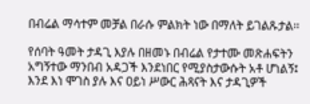በብሬል ማሳተም መቻል በራሱ ምልክት ነው በማለት ይገልጹታል፡፡

የሰባት ዓመት ታዳጊ እያሉ በዘመኑ በብሬል የታተሙ መጽሐፍትን አግኝተው ማንበብ አዳጋች እንደነበር የሚያስታውሱት አቶ ሆነልኝ፤ እንደ እነ ሞገስ ያሉ እና ዐይነ ሥውር ሕጻናት እና ታዳጊዎች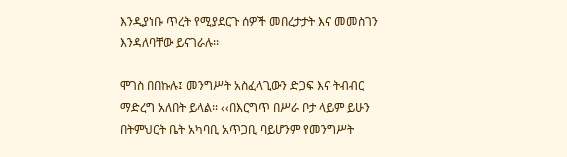እንዲያነቡ ጥረት የሚያደርጉ ሰዎች መበረታታት እና መመስገን እንዳለባቸው ይናገራሉ፡፡

ሞገስ በበኩሉ፤ መንግሥት አስፈላጊውን ድጋፍ እና ትብብር ማድረግ አለበት ይላል፡፡ ‹‹በእርግጥ በሥራ ቦታ ላይም ይሁን በትምህርት ቤት አካባቢ አጥጋቢ ባይሆንም የመንግሥት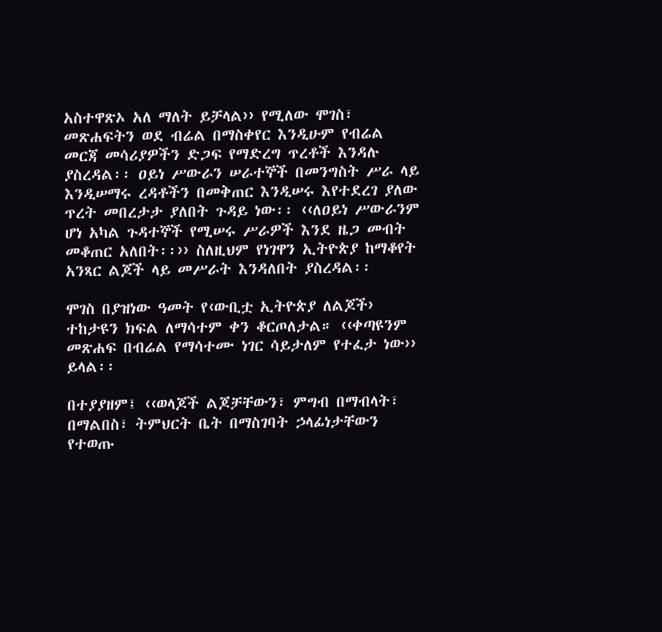አስተዋጽኦ አለ ማለት ይቻላል›› የሚለው ሞገስ፣ መጽሐፍትን ወደ ብሬል በማስቀየር እንዲሁም የብሬል መርጃ መሳሪያዎችን ድጋፍ የማድረግ ጥረቶች እንዳሉ ያስረዳል፡፡ ዐይነ ሥውራን ሠራተኞች በመንግስት ሥራ ላይ እንዲሠማሩ ረዳቶችን በመቅጠር እንዲሠሩ እየተደረገ ያለው ጥረት መበረታታ ያለበት ጉዳይ ነው፡፡ ‹‹ለዐይነ ሥውራንም ሆነ አካል ጉዳተኞች የሚሠሩ ሥራዎች እንደ ዜጋ መብት መቆጠር አለበት፡፡›› ስለዚህም የነገዋን ኢትዮጵያ ከማቆየት አንጻር ልጆች ላይ መሥራት እንዳለበት ያስረዳል፡፡

ሞገስ በያዝነው ዓመት የ‹ውቢቷ ኢትዮጵያ ለልጆች› ተከታዩን ክፍል ለማሳተም ቀን ቆርጦለታል። ‹‹ቀጣዩንም መጽሐፍ በብሬል የማሳተሙ ነገር ሳይታለም የተፈታ ነው›› ይላል፡፡

በተያያዘም፤ ‹‹ወላጆች ልጆቻቸውን፣ ምግብ በማብላት፣ በማልበስ፣ ትምህርት ቤት በማስገባት ኃላፊነታቸውን የተወጡ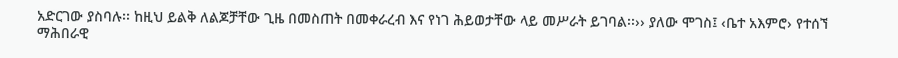አድርገው ያስባሉ፡፡ ከዚህ ይልቅ ለልጆቻቸው ጊዜ በመስጠት በመቀራረብ እና የነገ ሕይወታቸው ላይ መሥራት ይገባል፡፡›› ያለው ሞገስ፤ ‹ቤተ አእምሮ› የተሰኘ ማሕበራዊ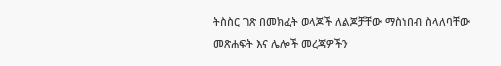ትስስር ገጽ በመክፈት ወላጆች ለልጆቻቸው ማስነበብ ስላለባቸው መጽሐፍት እና ሌሎች መረጃዎችን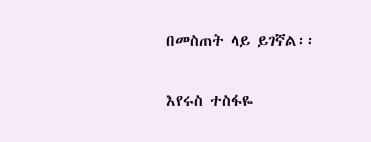በመስጠት ላይ ይገኛል፡፡

እየሩስ ተስፋዬ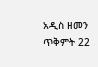አዲስ ዘመን  ጥቅምት 22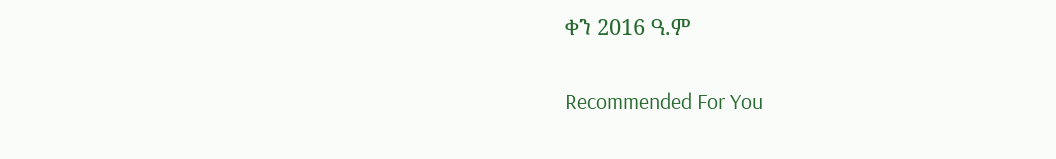ቀን 2016 ዓ.ም

Recommended For You